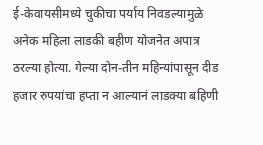ई-केवायसीमध्ये चुकीचा पर्याय निवडल्यामुळे अनेक महिला लाडकी बहीण योजनेत अपात्र ठरल्या होत्या. गेल्या दोन-तीन महिन्यांपासून दीड हजार रुपयांचा हप्ता न आल्यानं लाडक्या बहिणी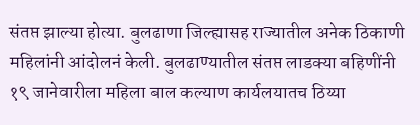संतप्त झाल्या होत्या. बुलढाणा जिल्ह्यासह राज्यातील अनेक ठिकाणी महिलांनी आंदोलनं केली. बुलढाण्यातील संतप्त लाडक्या बहिणींनी १९ जानेवारीला महिला बाल कल्याण कार्यलयातच ठिय्या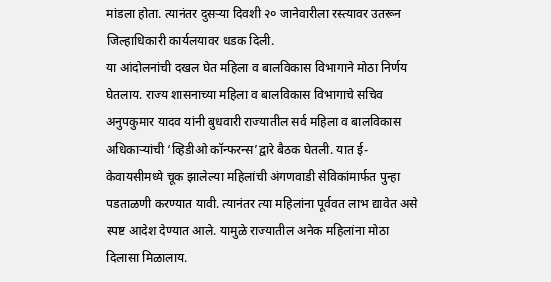मांडला होता. त्यानंतर दुसऱ्या दिवशी २० जानेवारीला रस्त्यावर उतरून जिल्हाधिकारी कार्यलयावर धडक दिली.
या आंदोलनांची दखल घेत महिला व बालविकास विभागाने मोठा निर्णय घेतलाय. राज्य शासनाच्या महिला व बालविकास विभागाचे सचिव अनुपकुमार यादव यांनी बुधवारी राज्यातील सर्व महिला व बालविकास अधिकाऱ्यांची ‘व्हिडीओ कॉन्फरन्स’द्वारे बैठक घेतली. यात ई-केवायसीमध्ये चूक झालेल्या महिलांची अंगणवाडी सेविकांमार्फत पुन्हा पडताळणी करण्यात यावी. त्यानंतर त्या महिलांना पूर्ववत लाभ द्यावेत असे स्पष्ट आदेश देण्यात आले. यामुळे राज्यातील अनेक महिलांना मोठा दिलासा मिळालाय.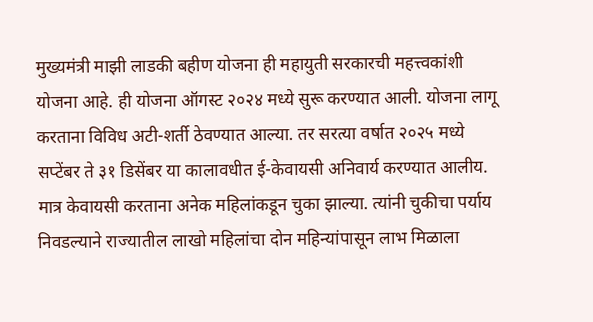मुख्यमंत्री माझी लाडकी बहीण योजना ही महायुती सरकारची महत्त्वकांशी योजना आहे. ही योजना ऑगस्ट २०२४ मध्ये सुरू करण्यात आली. योजना लागू करताना विविध अटी-शर्ती ठेवण्यात आल्या. तर सरत्या वर्षात २०२५ मध्ये सप्टेंबर ते ३१ डिसेंबर या कालावधीत ई-केवायसी अनिवार्य करण्यात आलीय. मात्र केवायसी करताना अनेक महिलांकडून चुका झाल्या. त्यांनी चुकीचा पर्याय निवडल्याने राज्यातील लाखो महिलांचा दोन महिन्यांपासून लाभ मिळाला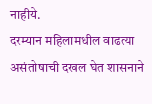नाहीये.
दरम्यान महिलामधील वाढत्या असंतोषाची दखल घेत शासनाने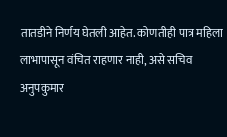तातडीने निर्णय घेतली आहेत. कोणतीही पात्र महिला लाभापासून वंचित राहणार नाही, असे सचिव अनुपकुमार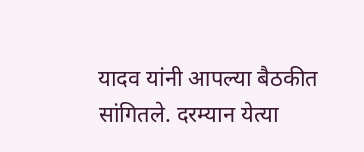यादव यांनी आपल्या बैठकीत सांगितले. दरम्यान येत्या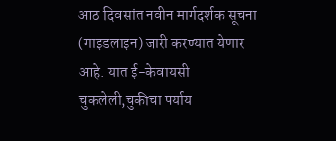आठ दिवसांत नवीन मार्गदर्शक सूचना (गाइडलाइन) जारी करण्यात येणार आहे. यात ई-केवायसी चुकलेली,चुकीचा पर्याय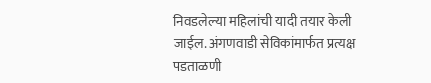निवडलेल्या महिलांची यादी तयार केली जाईल. अंगणवाडी सेविकांमार्फत प्रत्यक्ष पडताळणी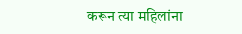करून त्या महिलांना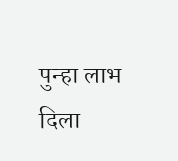पुन्हा लाभ दिला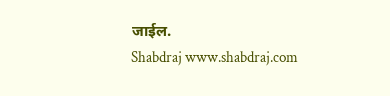जाईल.
Shabdraj www.shabdraj.com